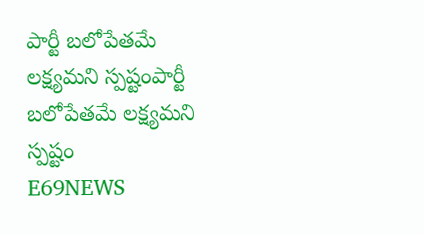పార్టీ బలోపేతమే లక్ష్యమని స్పష్టంపార్టీ బలోపేతమే లక్ష్యమని స్పష్టం
E69NEWS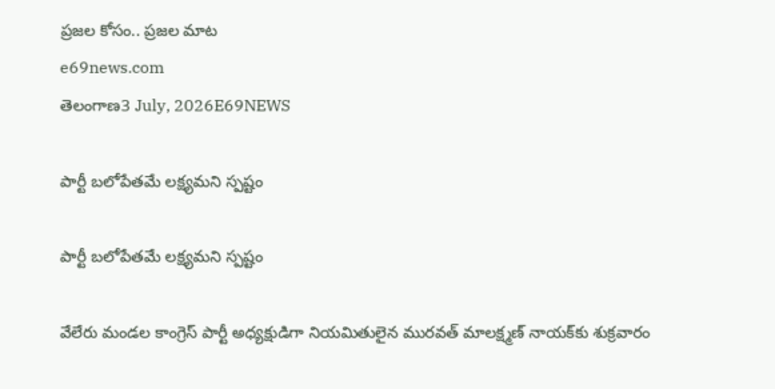ప్రజల కోసం.. ప్రజల మాట
e69news.com
తెలంగాణ3 July, 2026E69NEWS

పార్టీ బలోపేతమే లక్ష్యమని స్పష్టం

పార్టీ బలోపేతమే లక్ష్యమని స్పష్టం

వేలేరు మండల కాంగ్రెస్ పార్టీ అధ్యక్షుడిగా నియమితులైన మురవత్ మాలక్ష్మణ్ నాయక్‌కు శుక్రవారం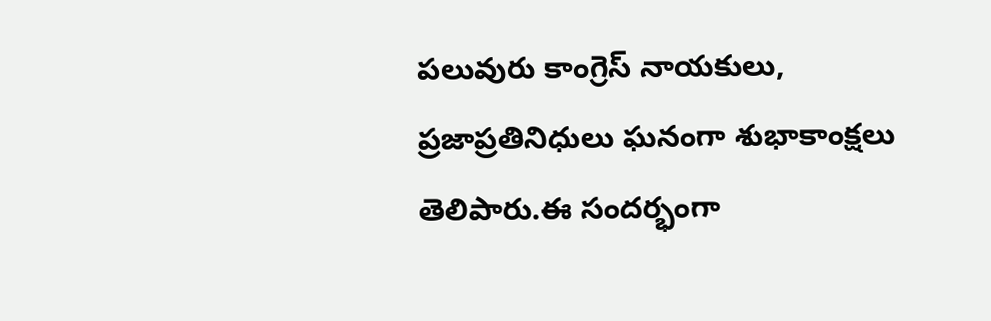పలువురు కాంగ్రెస్ నాయకులు, ప్రజాప్రతినిధులు ఘనంగా శుభాకాంక్షలు తెలిపారు.ఈ సందర్భంగా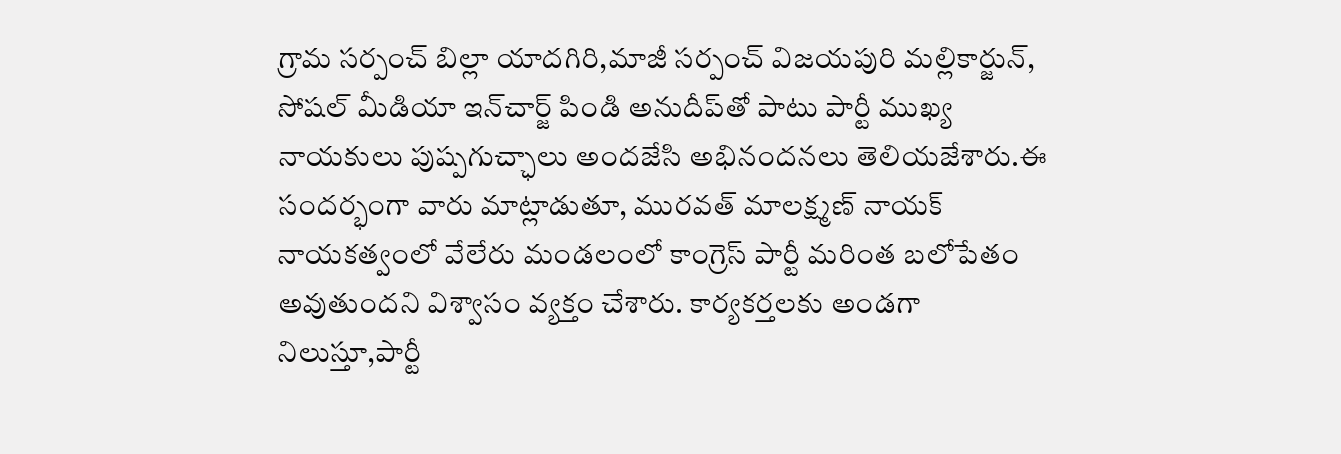గ్రామ సర్పంచ్ బిల్లా యాదగిరి,మాజీ సర్పంచ్ విజయపురి మల్లికార్జున్, సోషల్ మీడియా ఇన్‌చార్జ్ పిండి అనుదీప్‌తో పాటు పార్టీ ముఖ్య నాయకులు పుష్పగుచ్ఛాలు అందజేసి అభినందనలు తెలియజేశారు.ఈ సందర్భంగా వారు మాట్లాడుతూ, మురవత్ మాలక్ష్మణ్ నాయక్ నాయకత్వంలో వేలేరు మండలంలో కాంగ్రెస్ పార్టీ మరింత బలోపేతం అవుతుందని విశ్వాసం వ్యక్తం చేశారు. కార్యకర్తలకు అండగా నిలుస్తూ,పార్టీ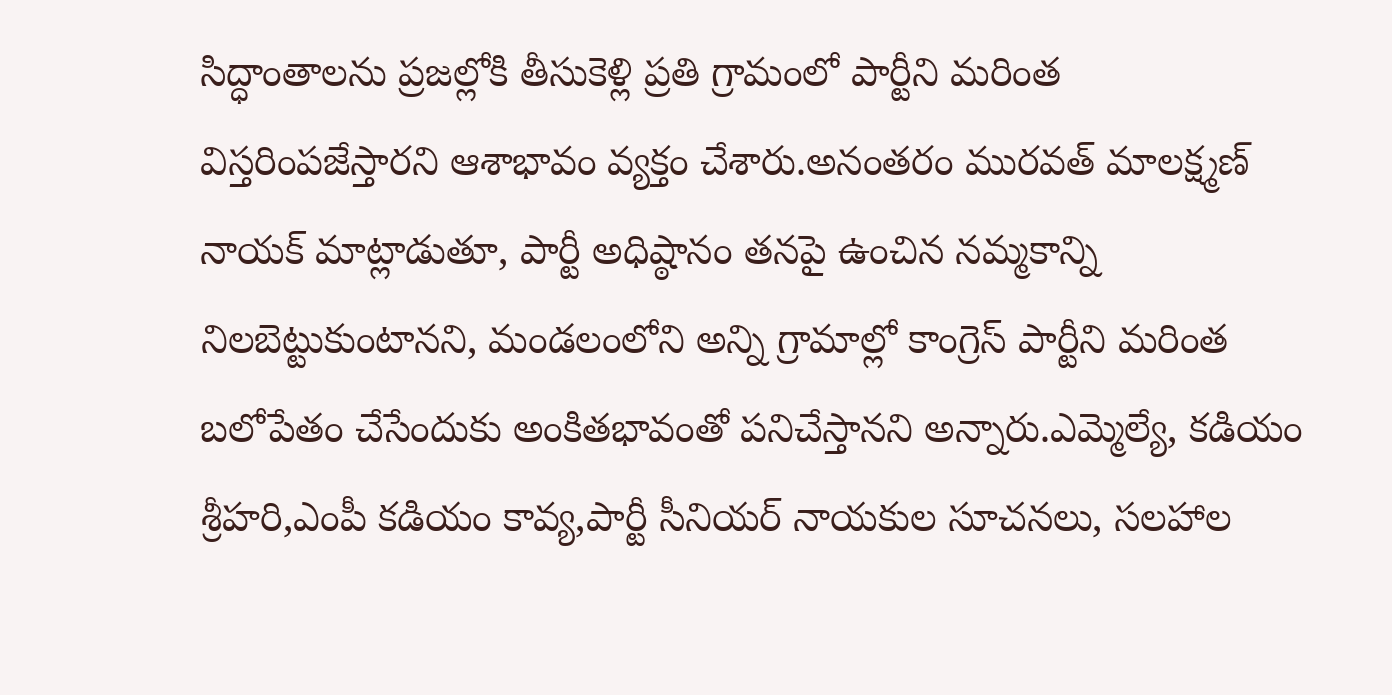సిద్ధాంతాలను ప్రజల్లోకి తీసుకెళ్లి ప్రతి గ్రామంలో పార్టీని మరింత విస్తరింపజేస్తారని ఆశాభావం వ్యక్తం చేశారు.అనంతరం మురవత్ మాలక్ష్మణ్ నాయక్ మాట్లాడుతూ, పార్టీ అధిష్ఠానం తనపై ఉంచిన నమ్మకాన్ని నిలబెట్టుకుంటానని, మండలంలోని అన్ని గ్రామాల్లో కాంగ్రెస్ పార్టీని మరింత బలోపేతం చేసేందుకు అంకితభావంతో పనిచేస్తానని అన్నారు.ఎమ్మెల్యే, కడియం శ్రీహరి,ఎంపీ కడియం కావ్య,పార్టీ సీనియర్ నాయకుల సూచనలు, సలహాల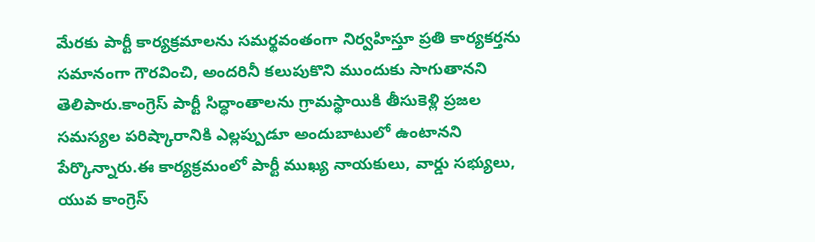మేరకు పార్టీ కార్యక్రమాలను సమర్థవంతంగా నిర్వహిస్తూ ప్రతి కార్యకర్తను సమానంగా గౌరవించి, అందరినీ కలుపుకొని ముందుకు సాగుతానని తెలిపారు.కాంగ్రెస్ పార్టీ సిద్ధాంతాలను గ్రామస్థాయికి తీసుకెళ్లి ప్రజల సమస్యల పరిష్కారానికి ఎల్లప్పుడూ అందుబాటులో ఉంటానని పేర్కొన్నారు.ఈ కార్యక్రమంలో పార్టీ ముఖ్య నాయకులు, వార్డు సభ్యులు, యువ కాంగ్రెస్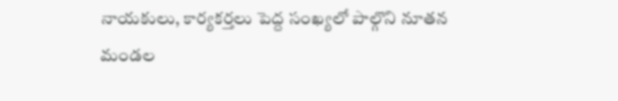నాయకులు, కార్యకర్తలు పెద్ద సంఖ్యలో పాల్గొని నూతన మండల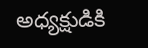అధ్యక్షుడికి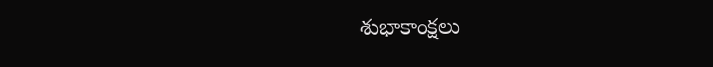శుభాకాంక్షలు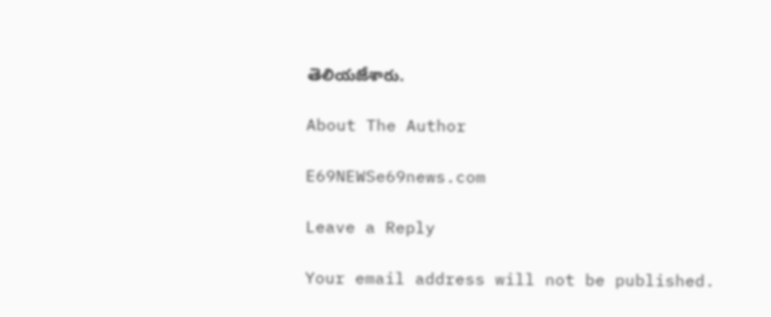తెలియజేశారు.

About The Author

E69NEWSe69news.com

Leave a Reply

Your email address will not be published.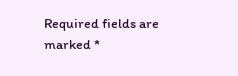Required fields are marked *